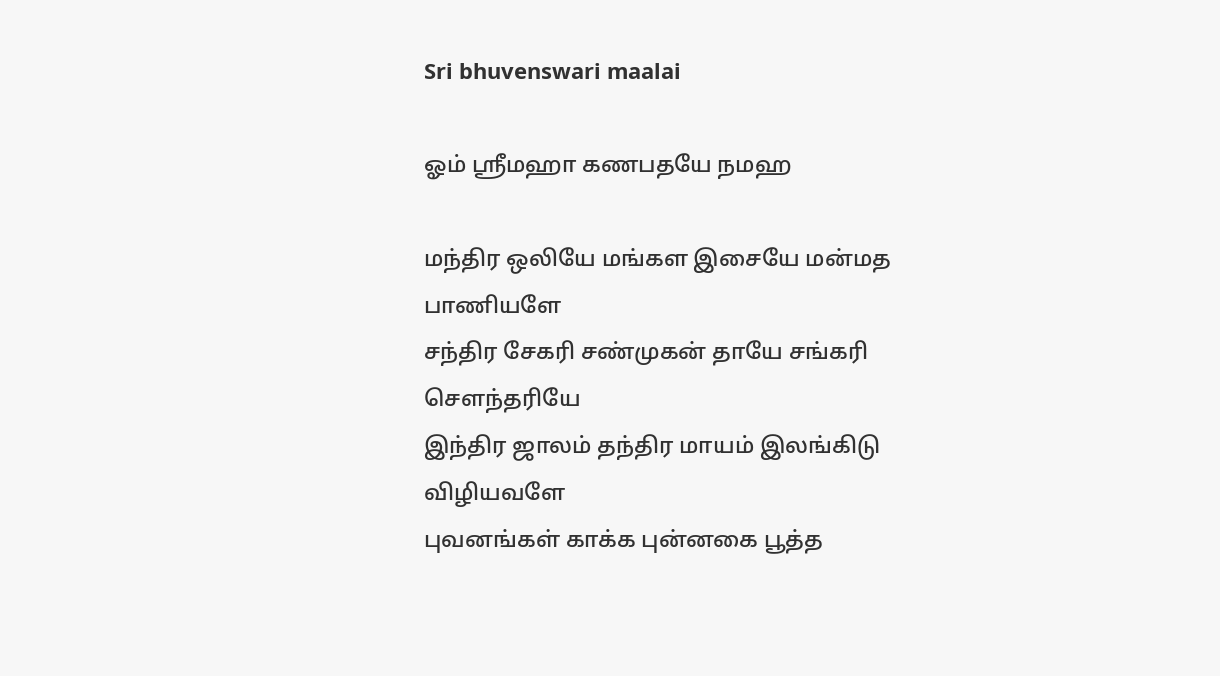Sri bhuvenswari maalai

ஓம் ஸ்ரீமஹா கணபதயே நமஹ

மந்திர ஒலியே மங்கள இசையே மன்மத பாணியளே
சந்திர சேகரி சண்முகன் தாயே சங்கரி சௌந்தரியே
இந்திர ஜாலம் தந்திர மாயம் இலங்கிடு விழியவளே
புவனங்கள் காக்க புன்னகை பூத்த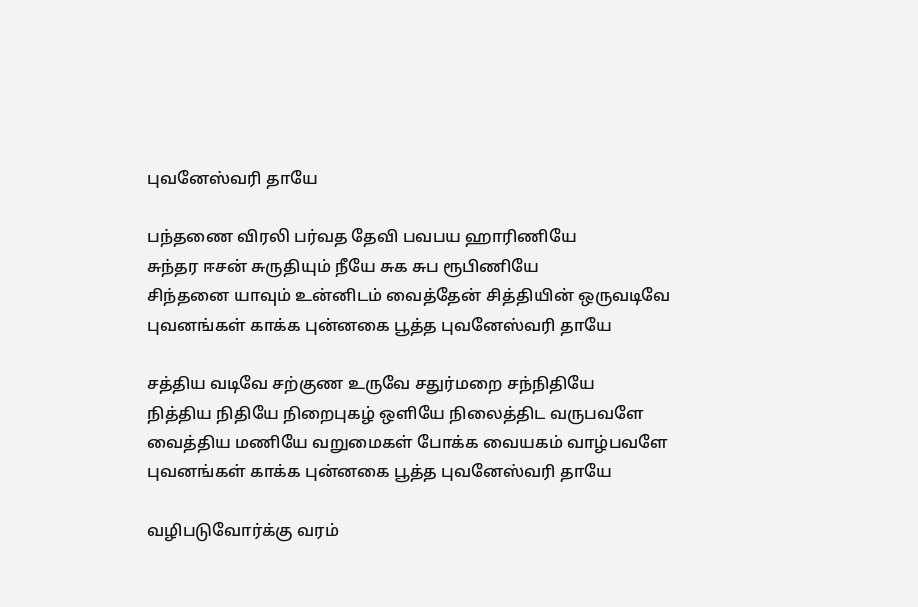புவனேஸ்வரி தாயே

பந்தணை விரலி பர்வத தேவி பவபய ஹாரிணியே
சுந்தர ஈசன் சுருதியும் நீயே சுக சுப ரூபிணியே
சிந்தனை யாவும் உன்னிடம் வைத்தேன் சித்தியின் ஒருவடிவே
புவனங்கள் காக்க புன்னகை பூத்த புவனேஸ்வரி தாயே

சத்திய வடிவே சற்குண உருவே சதுர்மறை சந்நிதியே
நித்திய நிதியே நிறைபுகழ் ஒளியே நிலைத்திட வருபவளே
வைத்திய மணியே வறுமைகள் போக்க வையகம் வாழ்பவளே
புவனங்கள் காக்க புன்னகை பூத்த புவனேஸ்வரி தாயே

வழிபடுவோர்க்கு வரம்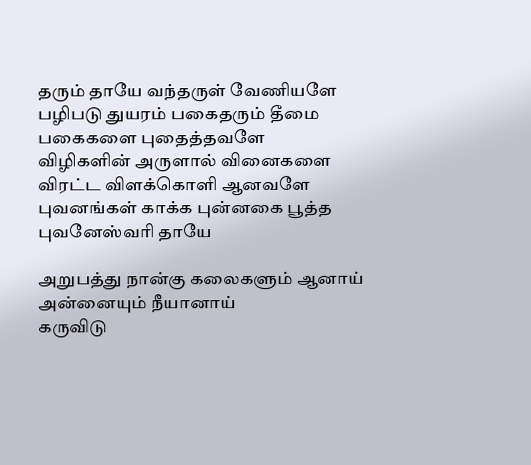தரும் தாயே வந்தருள் வேணியளே
பழிபடு துயரம் பகைதரும் தீமை பகைகளை புதைத்தவளே
விழிகளின் அருளால் வினைகளை விரட்ட விளக்கொளி ஆனவளே
புவனங்கள் காக்க புன்னகை பூத்த புவனேஸ்வரி தாயே

அறுபத்து நான்கு கலைகளும் ஆனாய் அன்னையும் நீயானாய்
கருவிடு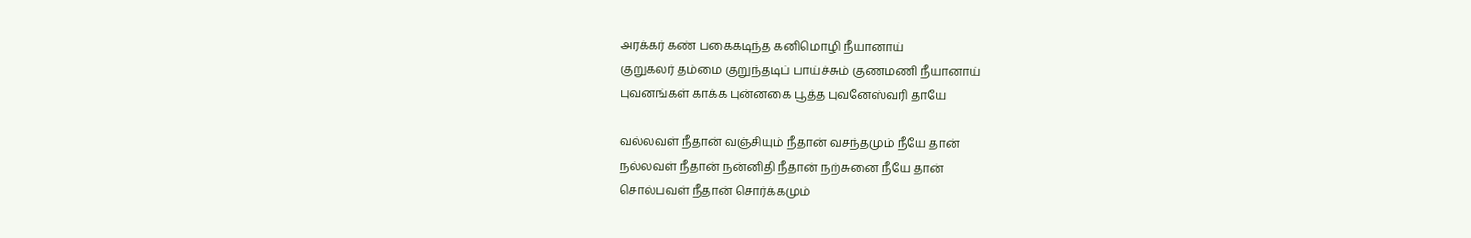அரக்கர் கண் பகைகடிந்த கனிமொழி நீயானாய்
குறுகலர் தம்மை குறுந்தடிப் பாய்ச்சும் குணமணி நீயானாய்
புவனங்கள் காக்க புன்னகை பூத்த புவனேஸ்வரி தாயே

வல்லவள் நீதான் வஞ்சியும் நீதான் வசந்தமும் நீயே தான்
நல்லவள் நீதான் நன்னிதி நீதான் நற்சுனை நீயே தான்
சொல்பவள் நீதான் சொர்க்கமும்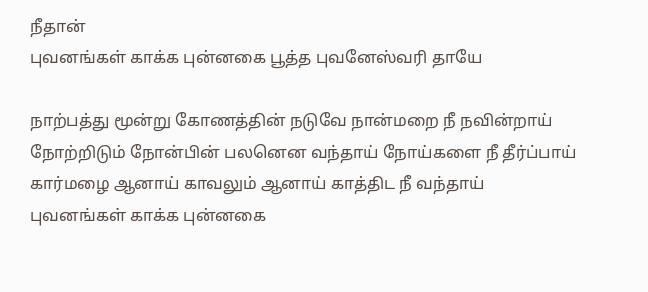நீதான்
புவனங்கள் காக்க புன்னகை பூத்த புவனேஸ்வரி தாயே

நாற்பத்து மூன்று கோணத்தின் நடுவே நான்மறை நீ நவின்றாய்
நோற்றிடும் நோன்பின் பலனென வந்தாய் நோய்களை நீ தீர்ப்பாய்
கார்மழை ஆனாய் காவலும் ஆனாய் காத்திட நீ வந்தாய்
புவனங்கள் காக்க புன்னகை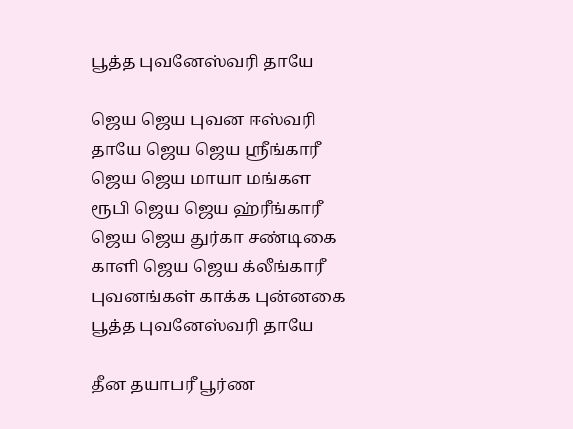பூத்த புவனேஸ்வரி தாயே

ஜெய ஜெய புவன ஈஸ்வரி தாயே ஜெய ஜெய ஸ்ரீங்காரீ
ஜெய ஜெய மாயா மங்கள ரூபி ஜெய ஜெய ஹ்ரீங்காரீ
ஜெய ஜெய துர்கா சண்டிகை காளி ஜெய ஜெய க்லீங்காரீ
புவனங்கள் காக்க புன்னகை பூத்த புவனேஸ்வரி தாயே

தீன தயாபரீ பூர்ண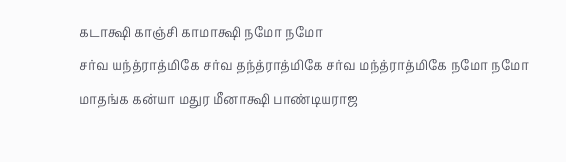கடாக்ஷி காஞ்சி காமாக்ஷி நமோ நமோ
சர்வ யந்த்ராத்மிகே சர்வ தந்த்ராத்மிகே சர்வ மந்த்ராத்மிகே நமோ நமோ
மாதங்க கன்யா மதுர மீனாக்ஷி பாண்டியராஜ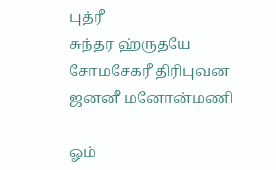புத்ரீ
சுந்தர ஹ்ருதயே சோமசேகரீ திரிபுவன ஜனனீ மனோன்மணி

ஓம்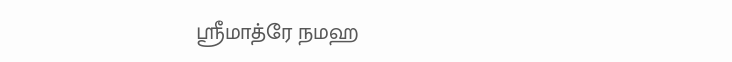ஸ்ரீமாத்ரே நமஹ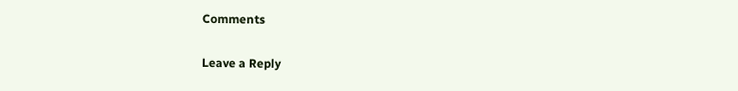Comments

Leave a Reply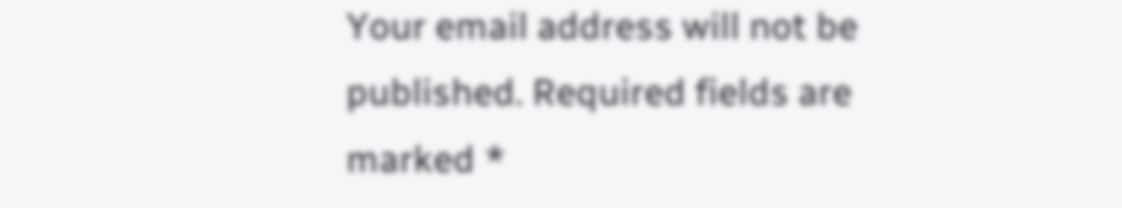Your email address will not be published. Required fields are marked *